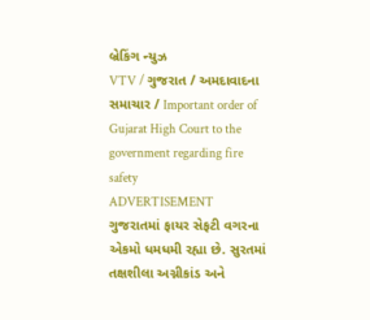બ્રેકિંગ ન્યુઝ
VTV / ગુજરાત / અમદાવાદના સમાચાર / Important order of Gujarat High Court to the government regarding fire safety
ADVERTISEMENT
ગુજરાતમાં ફાયર સેફટી વગરના એકમો ધમધમી રહ્યા છે. સુરતમાં તક્ષશીલા અગ્નીકાંડ અને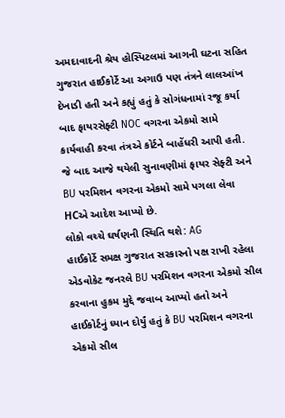અમદાવાદની શ્રેય હોસ્પિટલમાં આગની ઘટના સહિત ગુજરાત હાઈકોર્ટે આ અગાઉ પણ તંત્રને લાલઆંખ દેખાડી હતી અને કહ્યું હતું કે સોગંધનામાં રજૂ કર્યા બાદ ફાયરસેફ્ટી NOC વગરના એકમો સામે કાર્યવાહી કરવા તંત્રએ કોર્ટને બાહેંધરી આપી હતી. જે બાદ આજે થયેલી સુનાવણીમાં ફાયર સેફ્ટી અને BU પરમિશન વગરના એકમો સામે પગલા લેવા HCએ આદેશ આપ્યો છે.
લોકો વચ્ચે ઘર્ષણની સ્થિતિ થશે: AG
હાઈકોર્ટે સમક્ષ ગુજરાત સરકારનો પક્ષ રાખી રહેલા એડવોકેટ જનરલે BU પરમિશન વગરના એકમો સીલ કરવાના હુકમ મુદ્દે જવાબ આપ્યો હતો અને હાઈકોર્ટનું ધ્યાન દોર્યું હતું કે BU પરમિશન વગરના એકમો સીલ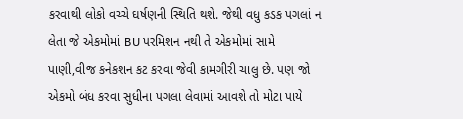કરવાથી લોકો વચ્ચે ઘર્ષણની સ્થિતિ થશે. જેથી વધુ કડક પગલાં ન લેતા જે એકમોમાં BU પરમિશન નથી તે એકમોમાં સામે પાણી,વીજ કનેકશન કટ કરવા જેવી કામગીરી ચાલુ છે. પણ જો એકમો બંધ કરવા સુધીના પગલા લેવામાં આવશે તો મોટા પાયે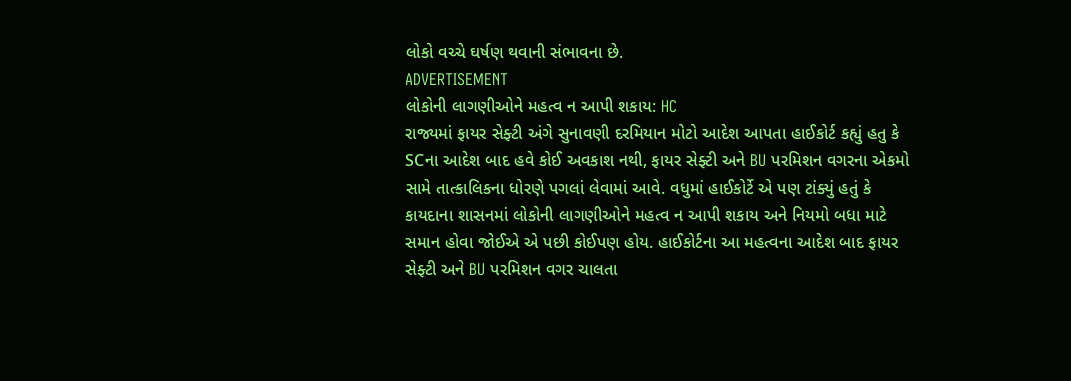લોકો વચ્ચે ઘર્ષણ થવાની સંભાવના છે.
ADVERTISEMENT
લોકોની લાગણીઓને મહત્વ ન આપી શકાય: HC
રાજ્યમાં ફાયર સેફ્ટી અંગે સુનાવણી દરમિયાન મોટો આદેશ આપતા હાઈકોર્ટ કહ્યું હતુ કે SCના આદેશ બાદ હવે કોઈ અવકાશ નથી, ફાયર સેફ્ટી અને BU પરમિશન વગરના એકમો સામે તાત્કાલિકના ધોરણે પગલાં લેવામાં આવે. વધુમાં હાઈકોર્ટે એ પણ ટાંક્યું હતું કે કાયદાના શાસનમાં લોકોની લાગણીઓને મહત્વ ન આપી શકાય અને નિયમો બધા માટે સમાન હોવા જોઈએ એ પછી કોઈપણ હોય. હાઈકોર્ટના આ મહત્વના આદેશ બાદ ફાયર સેફ્ટી અને BU પરમિશન વગર ચાલતા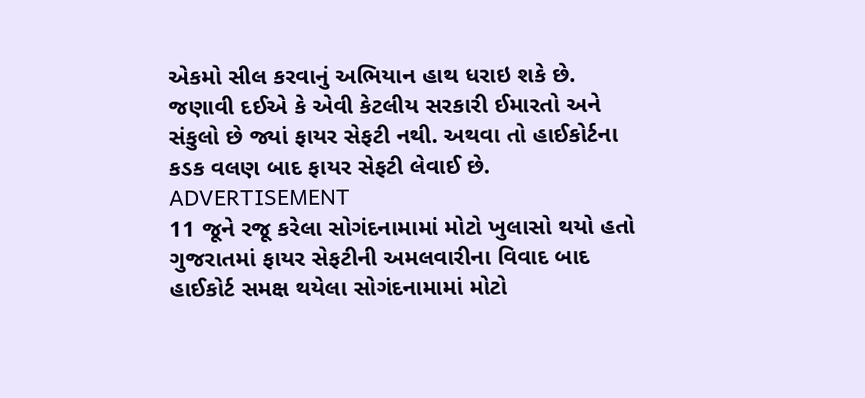એકમો સીલ કરવાનું અભિયાન હાથ ધરાઇ શકે છે. જણાવી દઈએ કે એવી કેટલીય સરકારી ઈમારતો અને સંકુલો છે જ્યાં ફાયર સેફટી નથી. અથવા તો હાઈકોર્ટના કડક વલણ બાદ ફાયર સેફટી લેવાઈ છે.
ADVERTISEMENT
11 જૂને રજૂ કરેલા સોગંદનામામાં મોટો ખુલાસો થયો હતો
ગુજરાતમાં ફાયર સેફટીની અમલવારીના વિવાદ બાદ હાઈકોર્ટ સમક્ષ થયેલા સોગંદનામામાં મોટો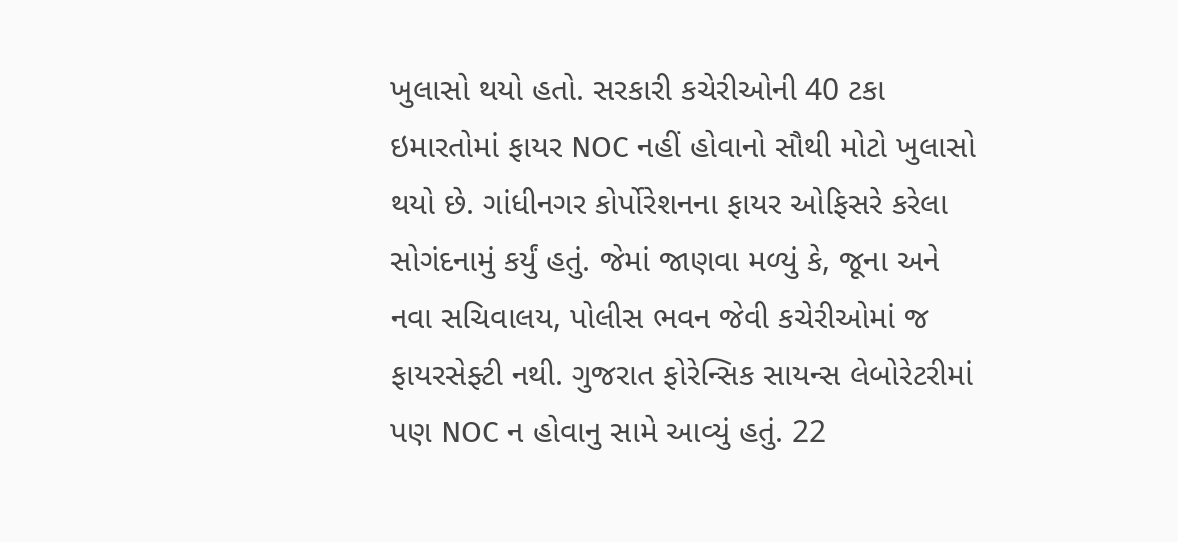ખુલાસો થયો હતો. સરકારી કચેરીઓની 40 ટકા ઇમારતોમાં ફાયર NOC નહીં હોવાનો સૌથી મોટો ખુલાસો થયો છે. ગાંધીનગર કોર્પોરેશનના ફાયર ઓફિસરે કરેલા સોગંદનામું કર્યું હતું. જેમાં જાણવા મળ્યું કે, જૂના અને નવા સચિવાલય, પોલીસ ભવન જેવી કચેરીઓમાં જ ફાયરસેફ્ટી નથી. ગુજરાત ફોરેન્સિક સાયન્સ લેબોરેટરીમાં પણ NOC ન હોવાનુ સામે આવ્યું હતું. 22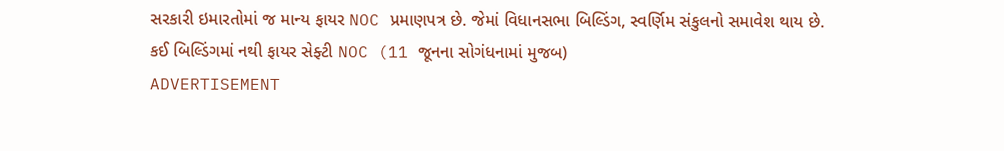સરકારી ઇમારતોમાં જ માન્ય ફાયર NOC પ્રમાણપત્ર છે. જેમાં વિધાનસભા બિલ્ડિંગ, સ્વર્ણિમ સંકુલનો સમાવેશ થાય છે.
કઈ બિલ્ડિંગમાં નથી ફાયર સેફ્ટી NOC (11 જૂનના સોગંધનામાં મુજબ)
ADVERTISEMENT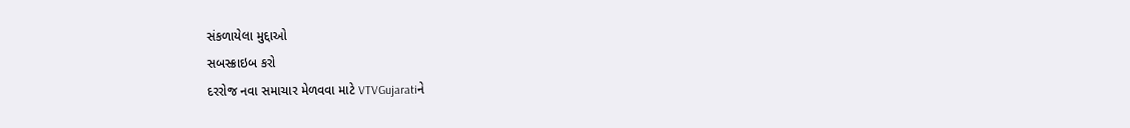સંકળાયેલા મુદ્દાઓ
સબસ્ક્રાઇબ કરો
દરરોજ નવા સમાચાર મેળવવા માટે VTVGujaratiને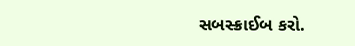સબસ્ક્રાઈબ કરો.